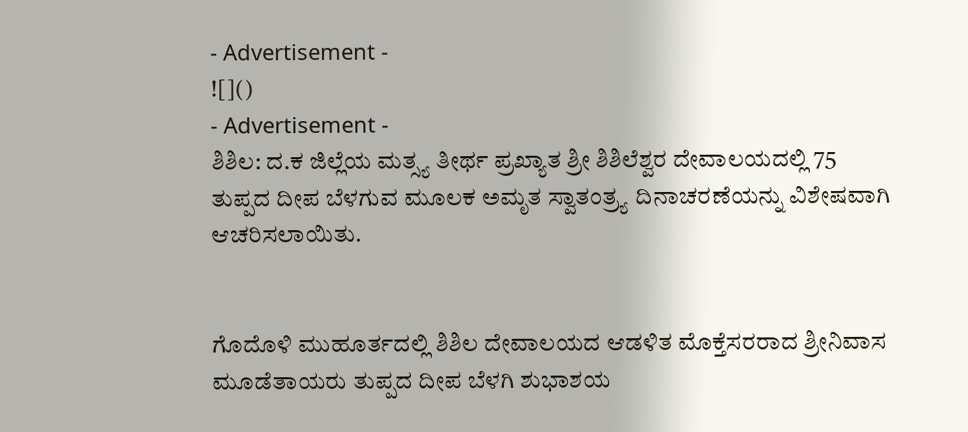- Advertisement -
![]()
- Advertisement -
ಶಿಶಿಲ: ದ.ಕ ಜಿಲ್ಲೆಯ ಮತ್ಸ್ಯ ತೀರ್ಥ ಪ್ರಖ್ಯಾತ ಶ್ರೀ ಶಿಶಿಲೆಶ್ವರ ದೇವಾಲಯದಲ್ಲಿ 75 ತುಪ್ಪದ ದೀಪ ಬೆಳಗುವ ಮೂಲಕ ಅಮೃತ ಸ್ವಾತಂತ್ರ್ಯ ದಿನಾಚರಣೆಯನ್ನು ವಿಶೇಷವಾಗಿ ಆಚರಿಸಲಾಯಿತು.


ಗೊದೊಳಿ ಮುಹೂರ್ತದಲ್ಲಿ ಶಿಶಿಲ ದೇವಾಲಯದ ಆಡಳಿತ ಮೊಕ್ತೆಸರರಾದ ಶ್ರೀನಿವಾಸ ಮೂಡೆತಾಯರು ತುಪ್ಪದ ದೀಪ ಬೆಳಗಿ ಶುಭಾಶಯ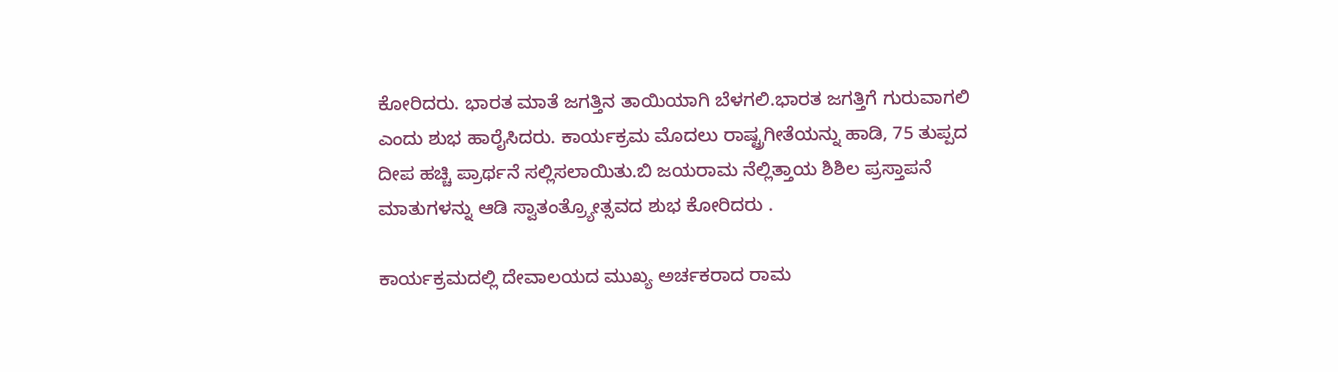ಕೋರಿದರು. ಭಾರತ ಮಾತೆ ಜಗತ್ತಿನ ತಾಯಿಯಾಗಿ ಬೆಳಗಲಿ.ಭಾರತ ಜಗತ್ತಿಗೆ ಗುರುವಾಗಲಿ ಎಂದು ಶುಭ ಹಾರೈಸಿದರು. ಕಾರ್ಯಕ್ರಮ ಮೊದಲು ರಾಷ್ಟ್ರಗೀತೆಯನ್ನು ಹಾಡಿ, 75 ತುಪ್ಪದ ದೀಪ ಹಚ್ಚಿ ಪ್ರಾರ್ಥನೆ ಸಲ್ಲಿಸಲಾಯಿತು.ಬಿ ಜಯರಾಮ ನೆಲ್ಲಿತ್ತಾಯ ಶಿಶಿಲ ಪ್ರಸ್ತಾಪನೆ ಮಾತುಗಳನ್ನು ಆಡಿ ಸ್ವಾತಂತ್ರ್ಯೋತ್ಸವದ ಶುಭ ಕೋರಿದರು .

ಕಾರ್ಯಕ್ರಮದಲ್ಲಿ ದೇವಾಲಯದ ಮುಖ್ಯ ಅರ್ಚಕರಾದ ರಾಮ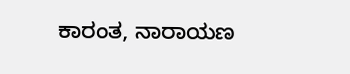ಕಾರಂತ, ನಾರಾಯಣ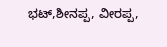ಭಟ್,ಶೀನಪ್ಪ, ವೀರಪ್ಪ,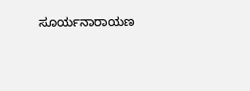ಸೂರ್ಯನಾರಾಯಣ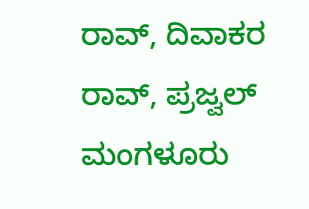ರಾವ್, ದಿವಾಕರ ರಾವ್, ಪ್ರಜ್ವಲ್ ಮಂಗಳೂರು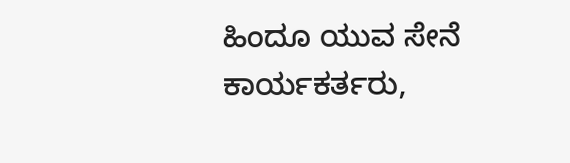ಹಿಂದೂ ಯುವ ಸೇನೆ ಕಾರ್ಯಕರ್ತರು,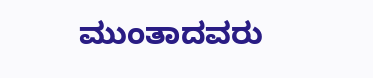ಮುಂತಾದವರು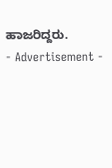ಹಾಜರಿದ್ದರು.
- Advertisement -